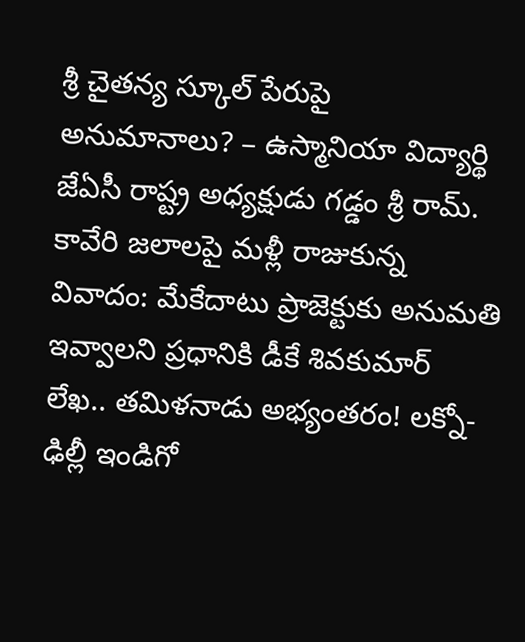శ్రీ చైతన్య స్కూల్ పేరుపై అనుమానాలు? – ఉస్మానియా విద్యార్థి జేఏసీ రాష్ట్ర అధ్యక్షుడు గడ్డం శ్రీ రామ్. కావేరి జలాలపై మళ్లీ రాజుకున్న వివాదం: మేకేదాటు ప్రాజెక్టుకు అనుమతి ఇవ్వాలని ప్రధానికి డీకే శివకుమార్ లేఖ.. తమిళనాడు అభ్యంతరం! లక్నో-ఢిల్లీ ఇండిగో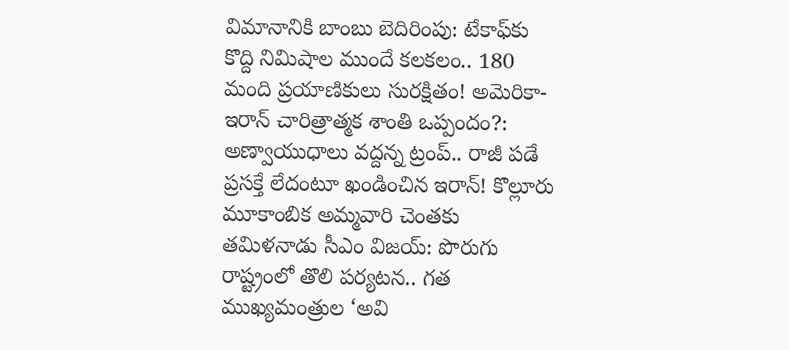విమానానికి బాంబు బెదిరింపు: టేకాఫ్‌కు కొద్ది నిమిషాల ముందే కలకలం.. 180 మంది ప్రయాణికులు సురక్షితం! అమెరికా-ఇరాన్ చారిత్రాత్మక శాంతి ఒప్పందం?: అణ్వాయుధాలు వద్దన్న ట్రంప్.. రాజీ పడే ప్రసక్తే లేదంటూ ఖండించిన ఇరాన్! కొల్లూరు మూకాంబిక అమ్మవారి చెంతకు తమిళనాడు సీఎం విజయ్: పొరుగు రాష్ట్రంలో తొలి పర్యటన.. గత ముఖ్యమంత్రుల ‘అవి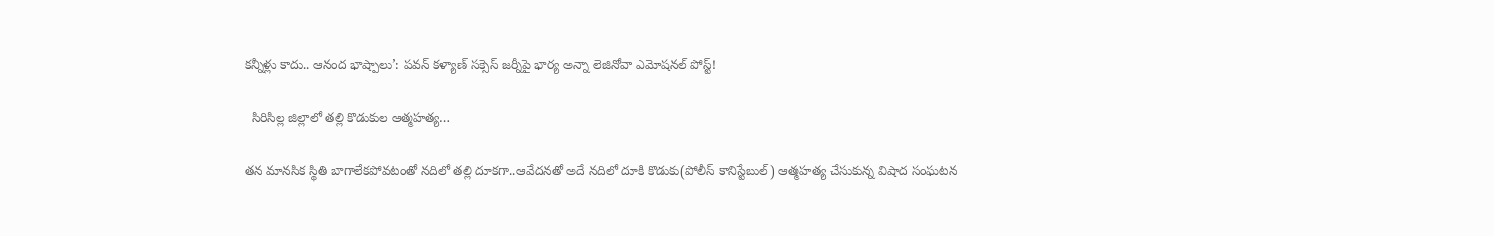కన్నీళ్లు కాదు.. ఆనంద భాష్పాలు’: పవన్ కళ్యాణ్ సక్సెస్ జర్నీపై భార్య అన్నా లెజినోవా ఎమోషనల్ పోస్ట్!

  సిరిసిల్ల జిల్లాలో తల్లి కొడుకుల ఆత్మహత్య…

తన మానసిక స్థితి బాగాలేకపోవటంతో నదిలో తల్లి దూకగా..ఆవేదనతో అదే నదిలో దూకి కొడుకు(పోలీస్ కానిస్టేబుల్) ఆత్మహత్య చేసుకున్న విషాద సంఘటన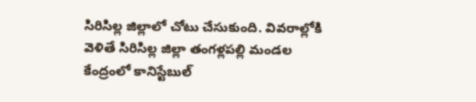సిరిసిల్ల జిల్లాలో చోటు చేసుకుంది. వివరాల్లోకి వెళితే సిరిసిల్ల జిల్లా తంగళ్లపల్లి మండల కేంద్రంలో కానిస్టేబుల్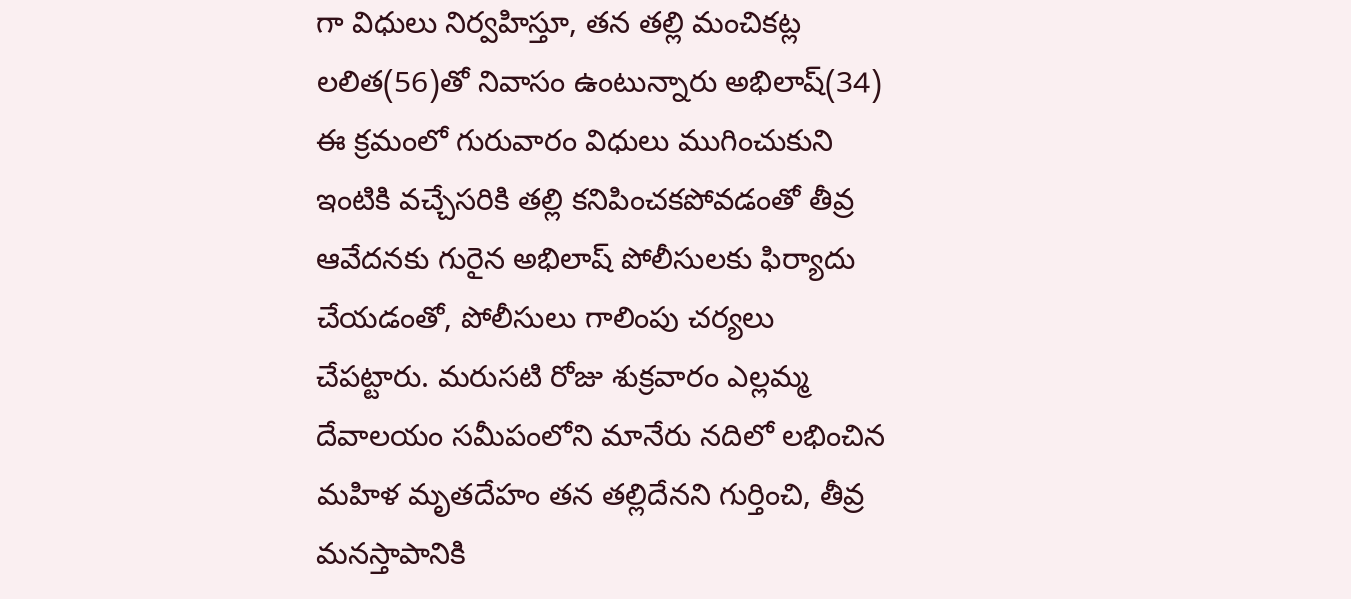గా విధులు నిర్వహిస్తూ, తన తల్లి మంచికట్ల లలిత(56)తో నివాసం ఉంటున్నారు అభిలాష్(34) ఈ క్రమంలో గురువారం విధులు ముగించుకుని ఇంటికి వచ్చేసరికి తల్లి కనిపించకపోవడంతో తీవ్ర ఆవేదనకు గురైన అభిలాష్ పోలీసులకు ఫిర్యాదు చేయడంతో, పోలీసులు గాలింపు చర్యలు చేపట్టారు. మరుసటి రోజు శుక్రవారం ఎల్లమ్మ దేవాలయం సమీపంలోని మానేరు నదిలో లభించిన మహిళ మృతదేహం తన తల్లిదేనని గుర్తించి, తీవ్ర మనస్తాపానికి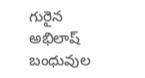గురైన అభిలాష్ బంధువుల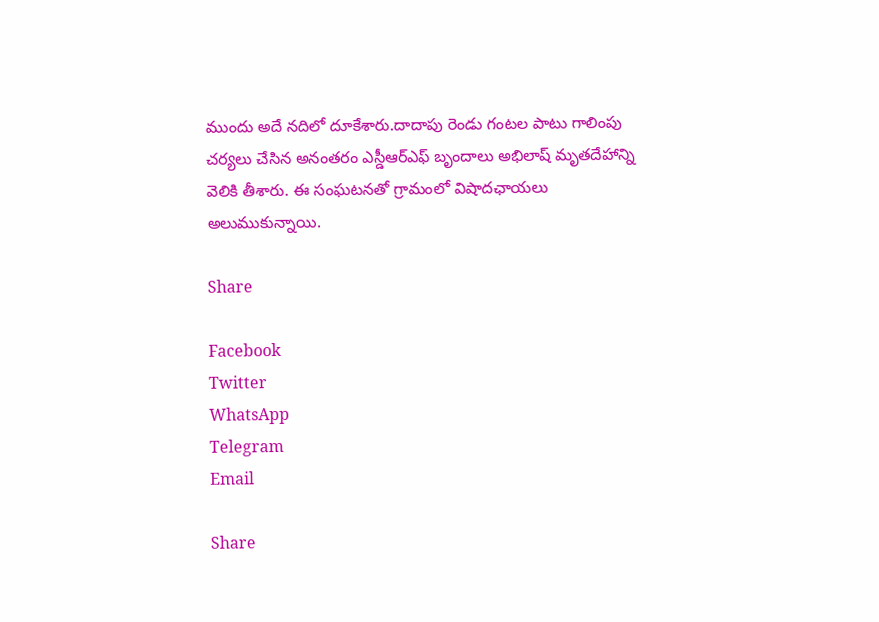ముందు అదే నదిలో దూకేశారు.దాదాపు రెండు గంటల పాటు గాలింపు చర్యలు చేసిన అనంతరం ఎస్డీఆర్ఎఫ్ బృందాలు అభిలాష్ మృతదేహాన్ని వెలికి తీశారు. ఈ సంఘటనతో గ్రామంలో విషాదఛాయలు అలుముకున్నాయి.

Share

Facebook
Twitter
WhatsApp
Telegram
Email

Share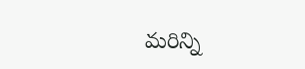మరిన్ని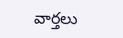వార్తలు